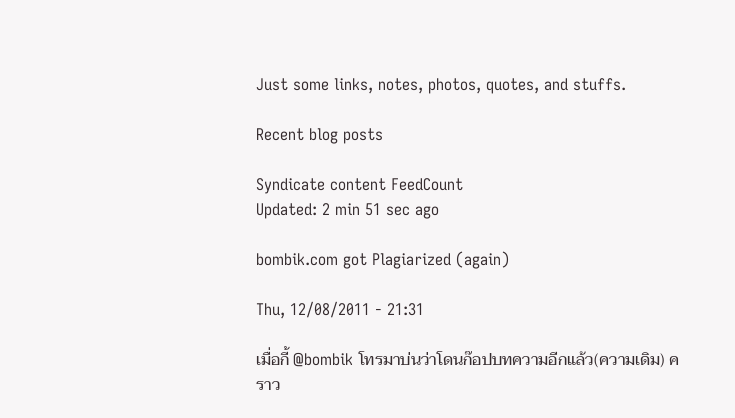Just some links, notes, photos, quotes, and stuffs.

Recent blog posts

Syndicate content FeedCount
Updated: 2 min 51 sec ago

bombik.com got Plagiarized (again)

Thu, 12/08/2011 - 21:31

เมื่อกี้ @bombik โทรมาบ่นว่าโดนก๊อปบทความอีกแล้ว(ความเดิม) คราว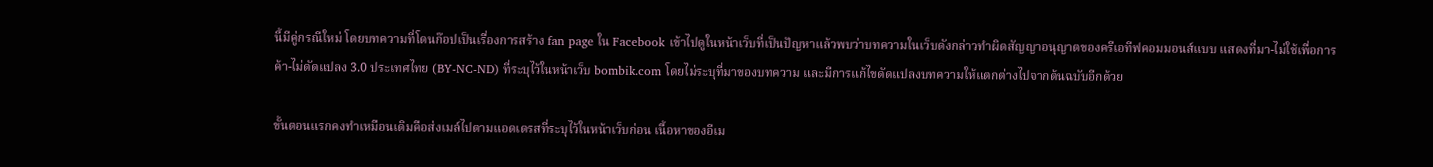นี้มีคู่กรณีใหม่ โดยบทความที่โดนก๊อปเป็นเรื่องการสร้าง fan page ใน Facebook เข้าไปดูในหน้าเว็บที่เป็นปัญหาแล้วพบว่าบทความในเว็บดังกล่าวทำผิดสัญญาอนุญาตของครีเอทีฟคอมมอนส์แบบ แสดงที่มา-ไม่ใช้เพื่อการค้า-ไม่ดัดแปลง 3.0 ประเทศไทย (BY-NC-ND) ที่ระบุไว้ในหน้าเว็บ bombik.com โดยไม่ระบุที่มาของบทความ และมีการแก้ไขดัดแปลงบทความให้แตกต่างไปจากต้นฉบับอีกด้วย

ขั้นตอนแรกคงทำเหมือนเดิมคือส่งเมล์ไปตามแอดเดรสที่ระบุไว้ในหน้าเว็บก่อน เนื้อหาของอีเม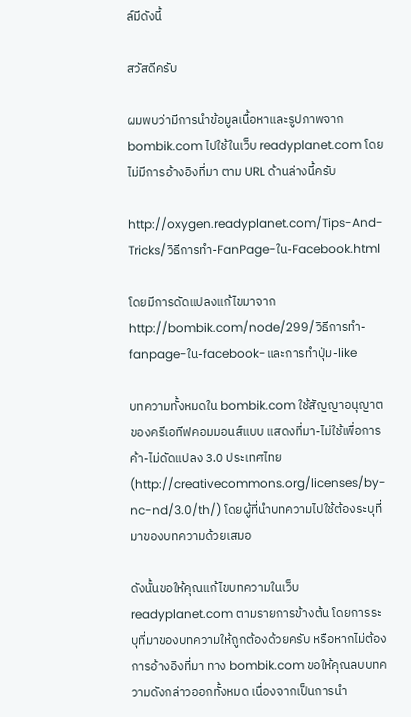ล์มีดังนี้

สวัสดีครับ

ผมพบว่ามีการนำข้อมูลเนื้อหาและรูปภาพจาก bombik.com ไปใช้ในเว็บ readyplanet.com โดยไม่มีการอ้างอิงที่มา ตาม URL ด้านล่างนี้ครับ

http://oxygen.readyplanet.com/Tips-And-Tricks/วิธีการทำ-FanPage-ใน-Facebook.html

โดยมีการดัดแปลงแก้ไขมาจาก http://bombik.com/node/299/วิธีการทำ-fanpage-ใน-facebook-และการทำปุ่ม-like

บทความทั้งหมดใน bombik.com ใช้สัญญาอนุญาตของครีเอทีฟคอมมอนส์แบบ แสดงที่มา-ไม่ใช้เพื่อการค้า-ไม่ดัดแปลง 3.0 ประเทศไทย (http://creativecommons.org/licenses/by-nc-nd/3.0/th/) โดยผู้ที่นำบทความไปใช้ต้องระบุที่มาของบทความด้วยเสมอ

ดังนั้นขอให้คุณแก้ไขบทความในเว็บ readyplanet.com ตามรายการข้างต้น โดยการระบุที่มาของบทความให้ถูกต้องด้วยครับ หรือหากไม่ต้องการอ้างอิงที่มา ทาง bombik.com ขอให้คุณลบบทความดังกล่าวออกทั้งหมด เนื่องจากเป็นการนำ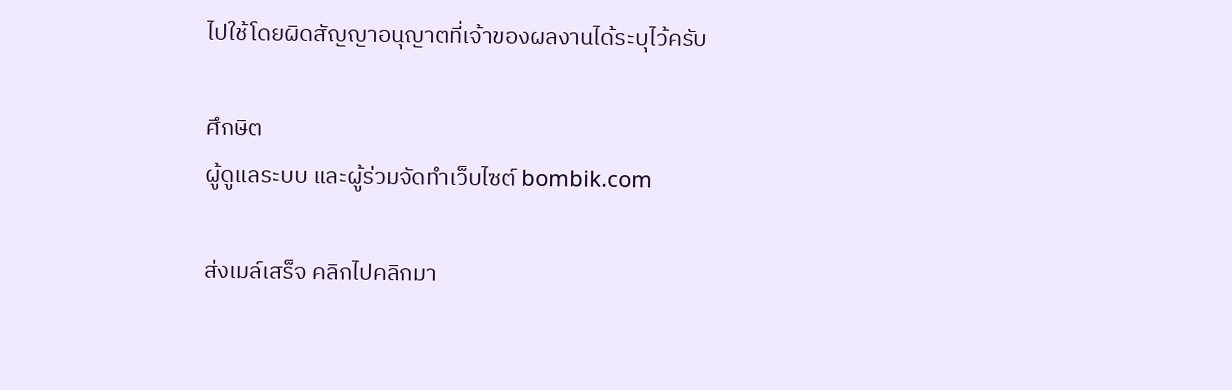ไปใช้โดยผิดสัญญาอนุญาตที่เจ้าของผลงานได้ระบุไว้ครับ

ศึกษิต
ผู้ดูแลระบบ และผู้ร่วมจัดทำเว็บไซต์ bombik.com

ส่งเมล์เสร็จ คลิกไปคลิกมา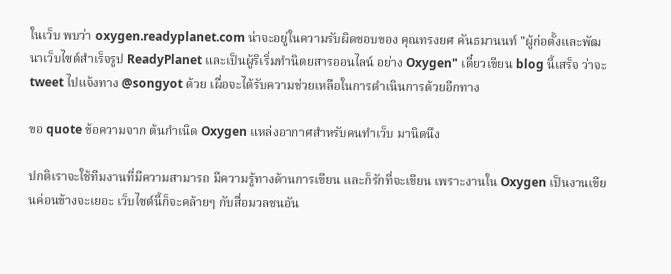ในเว็บ พบว่า oxygen.readyplanet.com น่าจะอยู่ในความรับผิดชอบของ คุณทรงยศ คันธมานนท์ "ผู้ก่อตั้งและพัฒนาเว็บไซต์สำเร็จรูป ReadyPlanet และเป็นผู้ริเริ่มทำนิตยสารออนไลน์ อย่าง Oxygen" เดี๋ยวเขียน blog นี้เสร็จ ว่าจะ tweet ไปแจ้งทาง @songyot ด้วย เผื่อจะได้รับความช่วยเหลือในการดำเนินการด้วยอีกทาง

ขอ quote ข้อความจาก ต้นกำเนิด Oxygen แหล่งอากาศสำหรับคนทำเว็บ มานิดนึง

ปกติเราจะใช้ทีมงานที่มีความสามารถ มีความรู้ทางด้านการเขียน และก็รักที่จะเขียน เพราะงานใน Oxygen เป็นงานเขียนค่อนข้างจะเยอะ เว็บไซต์นี้ก็จะคล้ายๆ กับสื่อมวลชนอัน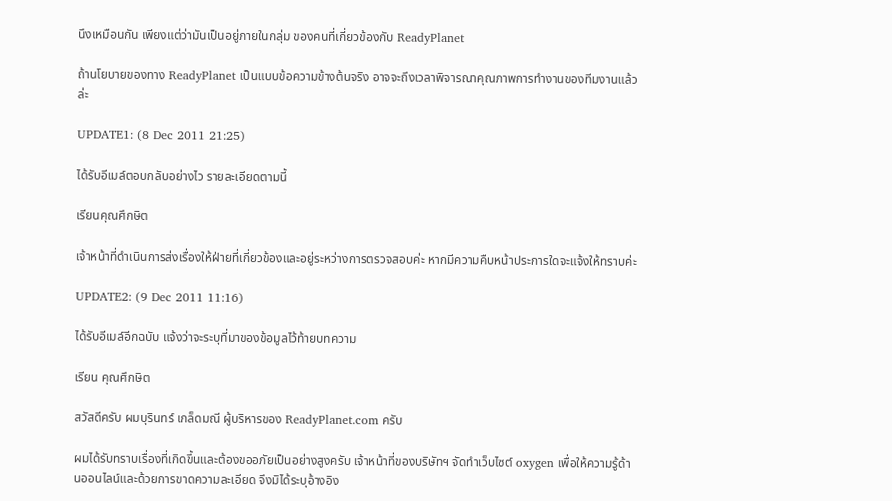นึงเหมือนกัน เพียงแต่ว่ามันเป็นอยู่ภายในกลุ่ม ของคนที่เกี่ยวข้องกับ ReadyPlanet

ถ้านโยบายของทาง ReadyPlanet เป็นแบบข้อความข้างต้นจริง อาจจะถึงเวลาพิจารณาคุณภาพการทำงานของทีมงานแล้วล่ะ

UPDATE1: (8 Dec 2011 21:25)

ได้รับอีเมล์ตอบกลับอย่างไว รายละเอียดตามนี้

เรียนคุณศึกษิต

เจ้าหน้าที่ดำเนินการส่งเรื่องให้ฝ่ายที่เกี่ยวข้องและอยู่ระหว่างการตรวจสอบค่ะ หากมีความคืบหน้าประการใดจะแจ้งให้ทราบค่ะ

UPDATE2: (9 Dec 2011 11:16)

ได้รับอีเมล์อีกฉบับ แจ้งว่าจะระบุที่มาของข้อมูลไว้ท้ายบทความ

เรียน คุณศึกษิต

สวัสดีครับ ผมบุรินทร์ เกล็ดมณี ผู้บริหารของ ReadyPlanet.com ครับ

ผมได้รับทราบเรื่องที่เกิดขึ้นและต้องขออภัยเป็นอย่างสูงครับ เจ้าหน้าที่ของบริษัทฯ จัดทำเว็บไซต์ oxygen เพื่อให้ความรู้ด้านออนไลน์และด้วยการขาดความละเอียด จึงมิได้ระบุอ้างอิง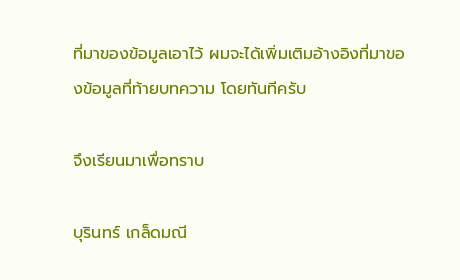ที่มาของข้อมูลเอาไว้ ผมจะได้เพิ่มเติมอ้างอิงที่มาของข้อมูลที่ท้ายบทความ โดยทันทีครับ

จึงเรียนมาเพื่อทราบ

บุรินทร์ เกล็ดมณี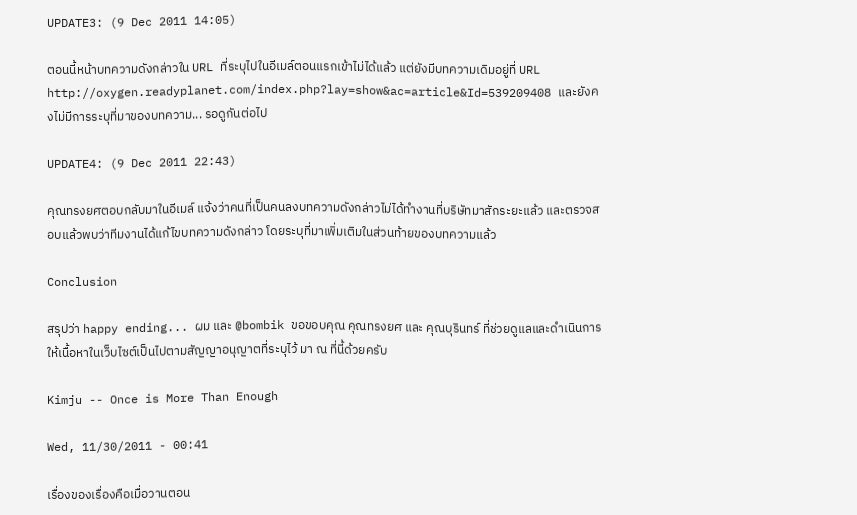UPDATE3: (9 Dec 2011 14:05)

ตอนนี้หน้าบทความดังกล่าวใน URL ที่ระบุไปในอีเมล์ตอนแรกเข้าไม่ได้แล้ว แต่ยังมีบทความเดิมอยู่ที่ URL http://oxygen.readyplanet.com/index.php?lay=show&ac=article&Id=539209408 และยังคงไม่มีการระบุที่มาของบทความ... รอดูกันต่อไป

UPDATE4: (9 Dec 2011 22:43)

คุณทรงยศตอบกลับมาในอีเมล์ แจ้งว่าคนที่เป็นคนลงบทความดังกล่าวไม่ได้ทำงานที่บริษัทมาสักระยะแล้ว และตรวจสอบแล้วพบว่าทีมงานได้แก้ไขบทความดังกล่าว โดยระบุที่มาเพิ่มเติมในส่วนท้ายของบทความแล้ว

Conclusion

สรุปว่า happy ending... ผม และ @bombik ขอขอบคุณ คุณทรงยศ และ คุณบุรินทร์ ที่ช่วยดูแลและดำเนินการให้เนื้อหาในเว็บไซต์เป็นไปตามสัญญาอนุญาตที่ระบุไว้ มา ณ ที่นี้ด้วยครับ

Kimju -- Once is More Than Enough

Wed, 11/30/2011 - 00:41

เรื่องของเรื่องคือเมื่อวานตอน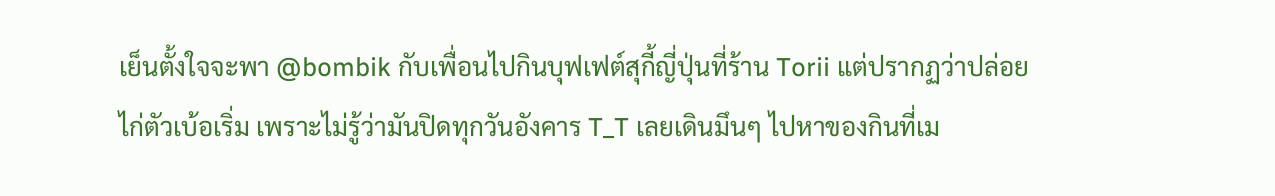เย็นตั้งใจจะพา @bombik กับเพื่อนไปกินบุฟเฟต์สุกี้ญี่ปุ่นที่ร้าน Torii แต่ปรากฏว่าปล่อยไก่ตัวเบ้อเริ่ม เพราะไม่รู้ว่ามันปิดทุกวันอังคาร T_T เลยเดินมึนๆ ไปหาของกินที่เม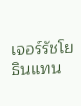เจอร์รัชโยธินแทน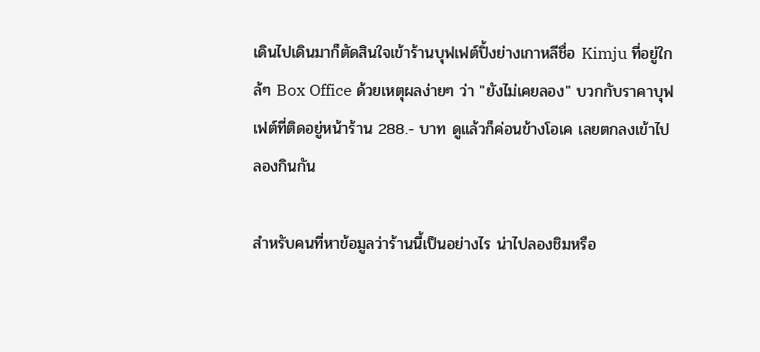เดินไปเดินมาก็ตัดสินใจเข้าร้านบุฟเฟต์ปิ้งย่างเกาหลีชื่อ Kimju ที่อยู่ใกล้ๆ Box Office ด้วยเหตุผลง่ายๆ ว่า "ยังไม่เคยลอง" บวกกับราคาบุฟเฟต์ที่ติดอยู่หน้าร้าน 288.- บาท ดูแล้วก็ค่อนข้างโอเค เลยตกลงเข้าไปลองกินกัน

สำหรับคนที่หาข้อมูลว่าร้านนี้เป็นอย่างไร น่าไปลองชิมหรือ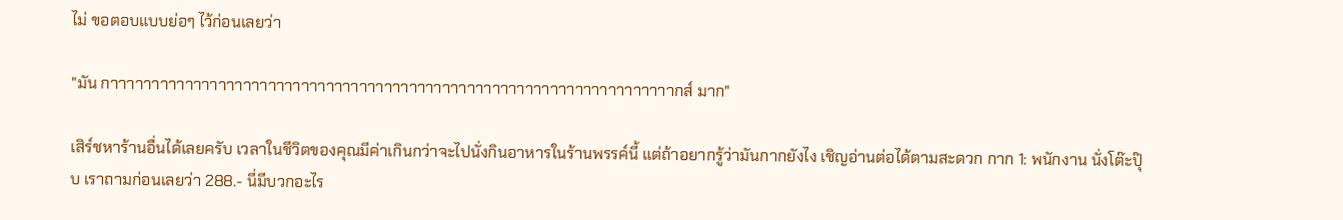ไม่ ขอตอบแบบย่อๆ ไว้ก่อนเลยว่า

"มัน กาาาาาาาาาาาาาาาาาาาาาาาาาาาาาาาาาาาาาาาาาาาาาาาาาาาาาาาาาาาาาาาาาาาากส์ มาก"

เสิร์ชหาร้านอื่นได้เลยครับ เวลาในชีวิตของคุณมีค่าเกินกว่าจะไปนั่งกินอาหารในร้านพรรค์นี้ แต่ถ้าอยากรู้ว่ามันกากยังไง เชิญอ่านต่อได้ตามสะดวก กาก 1: พนักงาน นั่งโต๊ะปุ๊บ เราถามก่อนเลยว่า 288.- นี่มีบวกอะไร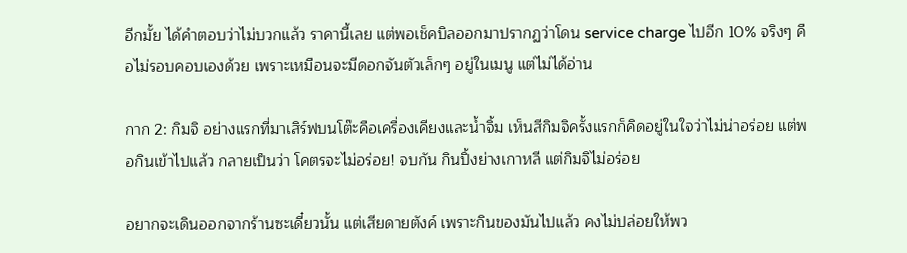อีกมั้ย ได้คำตอบว่าไม่บวกแล้ว ราคานี้เลย แต่พอเช็คบิลออกมาปรากฏว่าโดน service charge ไปอีก 10% จริงๆ คือไม่รอบคอบเองด้วย เพราะเหมือนจะมีดอกจันตัวเล็กๆ อยู่ในเมนู แต่ไม่ได้อ่าน

กาก 2: กิมจิ อย่างแรกที่มาเสิร์ฟบนโต๊ะคือเครื่องเคียงและน้ำจิ้ม เห็นสีกิมจิครั้งแรกก็คิดอยู่ในใจว่าไม่น่าอร่อย แต่พอกินเข้าไปแล้ว กลายเป็นว่า โคตรจะไม่อร่อย! จบกัน กินปิ้งย่างเกาหลี แต่กิมจิไม่อร่อย

อยากจะเดินออกจากร้านซะเดี๋ยวนั้น แต่เสียดายตังค์ เพราะกินของมันไปแล้ว คงไม่ปล่อยให้พว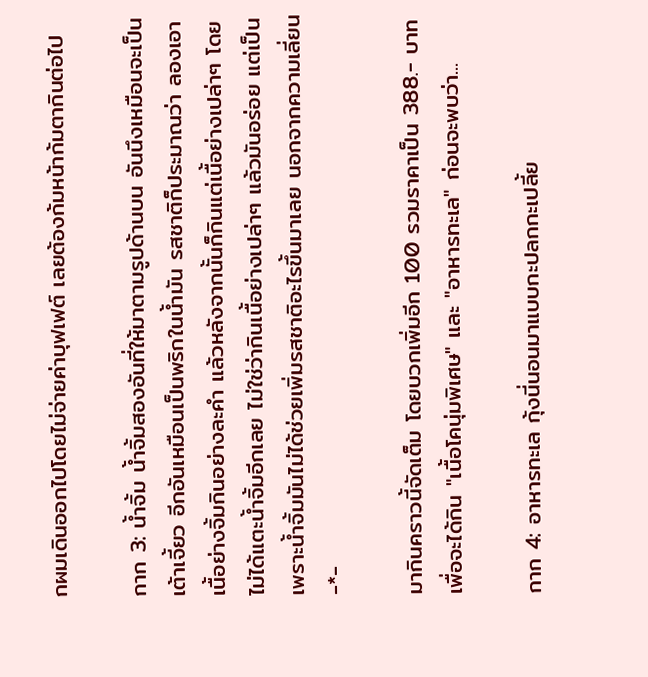กผมเดินออกไปโดยไม่จ่ายค่าบุฟเฟต์ เลยต้องก้มหน้าก้มตากินต่อไป

กาก 3: น้ำจิ้ม น้ำจิ้มสองอันที่ให้มาตามรูปด้านบน อันนึงเหมือนจะเป็นเต้าเจี้ยว อีกอันเหมือนเป็นพริกในน้ำมัน รสชาติก็ประมาณว่า ลองเอาเนื้อย่างจิ้มกินอย่างละคำ แล้วหลังจากนั้นก็กินแต่เนื้อย่างเปล่าๆ โดยไม่ได้แตะน้ำจิ้มอีกเลย ไม่ใช่ว่ากินเนื้อย่างเปล่าๆ แล้วมันอร่อย แต่เป็นเพราะน้ำจิ้มมันไม่ได้ช่วยเพิ่มรสชาติอะไรขึ้นมาเลย นอกจากความเลี่ยน -*-

มากินคราวนี้จัดเต็ม โดยบวกเพิ่มอีก 100 รวมราคาเป็น 388.- บาท เพื่อจะได้กิน "เนื้อโคนุ่มพิเศษ" และ "อาหารทะเล" ก่อนจะพบว่า...

กาก 4: อาหารทะเล กุ้งนี่นอนมาแบบกะปลกกะเปลี้ย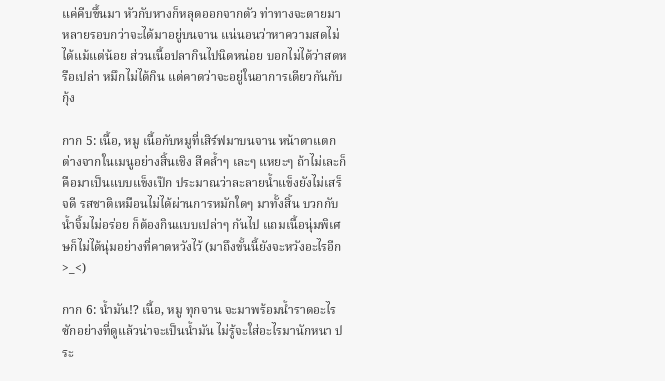แค่คีบขึ้นมา หัวกับหางก็หลุดออกจากตัว ท่าทางจะตายมาหลายรอบกว่าจะได้มาอยู่บนจาน แน่นอนว่าหาความสดไม่ได้แม้แต่น้อย ส่วนเนื้อปลากินไปนิดหน่อย บอกไม่ได้ว่าสดหรือเปล่า หมึกไม่ได้กิน แต่คาดว่าจะอยู่ในอาการเดียวกันกับกุ้ง

กาก 5: เนื้อ, หมู เนื้อกับหมูที่เสิร์ฟมาบนจาน หน้าตาแตกต่างจากในเมนูอย่างสิ้นเชิง สีคล้ำๆ เละๆ แหยะๆ ถ้าไม่เละก็คือมาเป็นแบบแข็งเป๊ก ประมาณว่าละลายน้ำแข็งยังไม่เสร็จดี รสชาติเหมือนไม่ได้ผ่านการหมักใดๆ มาทั้งสิ้น บวกกับน้ำจิ้มไม่อร่อย ก็ต้องกินแบบเปล่าๆ กันไป แถมเนื้อนุ่มพิเศษก็ไม่ได้นุ่มอย่างที่คาดหวังไว้ (มาถึงขั้นนี้ยังจะหวังอะไรอีก >_<)

กาก 6: น้ำมัน!? เนื้อ, หมู ทุกจาน จะมาพร้อมน้ำราดอะไรซักอย่างที่ดูแล้วน่าจะเป็นน้ำมัน ไม่รู้จะใส่อะไรมานักหนา ประ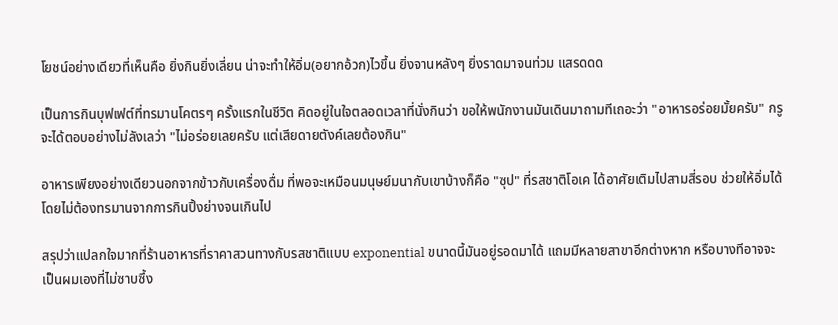โยชน์อย่างเดียวที่เห็นคือ ยิ่งกินยิ่งเลี่ยน น่าจะทำให้อิ่ม(อยากอ้วก)ไวขึ้น ยิ่งจานหลังๆ ยิ่งราดมาจนท่วม แสรดดด

เป็นการกินบุฟเฟต์ที่ทรมานโคตรๆ ครั้งแรกในชีวิต คิดอยู่ในใจตลอดเวลาที่นั่งกินว่า ขอให้พนักงานมันเดินมาถามทีเถอะว่า "อาหารอร่อยมั้ยครับ" กรูจะได้ตอบอย่างไม่ลังเลว่า "ไม่อร่อยเลยครับ แต่เสียดายตังค์เลยต้องกิน"

อาหารเพียงอย่างเดียวนอกจากข้าวกับเครื่องดื่ม ที่พอจะเหมือนมนุษย์มนากับเขาบ้างก็คือ "ซุป" ที่รสชาติโอเค ได้อาศัยเติมไปสามสี่รอบ ช่วยให้อิ่มได้โดยไม่ต้องทรมานจากการกินปิ้งย่างจนเกินไป

สรุปว่าแปลกใจมากที่ร้านอาหารที่ราคาสวนทางกับรสชาติแบบ exponential ขนาดนี้มันอยู่รอดมาได้ แถมมีหลายสาขาอีกต่างหาก หรือบางทีอาจจะเป็นผมเองที่ไม่ซาบซึ้ง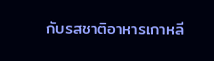กับรสชาติอาหารเกาหลี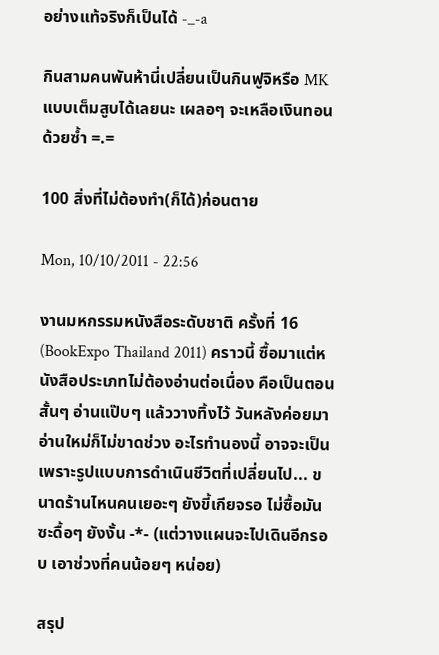อย่างแท้จริงก็เป็นได้ -_-a

กินสามคนพันห้านี่เปลี่ยนเป็นกินฟูจิหรือ MK แบบเต็มสูบได้เลยนะ เผลอๆ จะเหลือเงินทอนด้วยซ้ำ =.=

100 สิ่งที่ไม่ต้องทำ(ก็ได้)ก่อนตาย

Mon, 10/10/2011 - 22:56

งานมหกรรมหนังสือระดับชาติ ครั้งที่ 16 (BookExpo Thailand 2011) คราวนี้ ซื้อมาแต่หนังสือประเภทไม่ต้องอ่านต่อเนื่อง คือเป็นตอนสั้นๆ อ่านแป๊บๆ แล้ววางทิ้งไว้ วันหลังค่อยมาอ่านใหม่ก็ไม่ขาดช่วง อะไรทำนองนี้ อาจจะเป็นเพราะรูปแบบการดำเนินชีวิตที่เปลี่ยนไป... ขนาดร้านไหนคนเยอะๆ ยังขี้เกียจรอ ไม่ซื้อมันซะดื้อๆ ยังงั้น -*- (แต่วางแผนจะไปเดินอีกรอบ เอาช่วงที่คนน้อยๆ หน่อย)

สรุป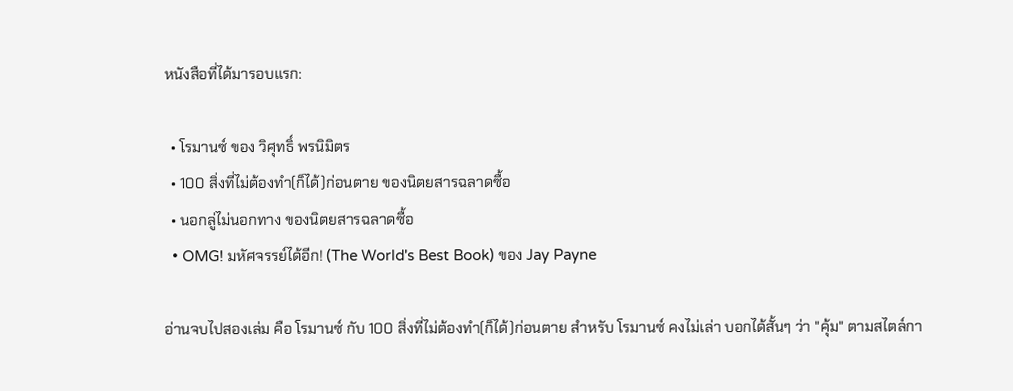หนังสือที่ได้มารอบแรก:

  • โรมานซ์ ของ วิศุทธิ์ พรนิมิตร
  • 100 สิ่งที่ไม่ต้องทำ(ก็ได้)ก่อนตาย ของนิตยสารฉลาดซื้อ
  • นอกลู่ไม่นอกทาง ของนิตยสารฉลาดซื้อ
  • OMG! มหัศจรรย์ได้อีก! (The World's Best Book) ของ Jay Payne

อ่านจบไปสองเล่ม คือ โรมานซ์ กับ 100 สิ่งที่ไม่ต้องทำ(ก็ได้)ก่อนตาย สำหรับ โรมานซ์ คงไม่เล่า บอกได้สั้นๆ ว่า "คุ้ม" ตามสไตล์กา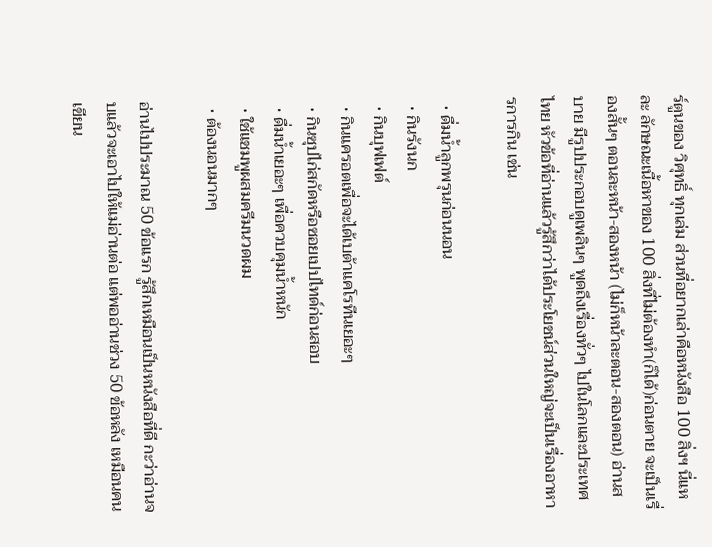ร์ตูนของ วิศุทธิ์ ทุกเล่ม ส่วนที่อยากเล่าคือหนังสือ 100 สิ่งฯ นี่แหละ ลักษณะเนื้อหาของ 100 สิ่งที่ไม่ต้องทำ(ก็ได้)ก่อนตาย จะเป็นเรื่องสั้นๆ ตอนละหน้า-สองหน้า (ไม่ก็หน้าละตอน-สองตอน) อ่านสบาย มีรูปประกอบดูเพลินๆ พูดถึงเรื่องทั่วๆ ไปในโลกและประเทศไทย หัวข้อที่อ่านแล้วรู้สึกว่าได้ประโยชน์ส่วนใหญ่จะเป็นเรื่องอาหารการกิน เช่น

  • ดื่มน้ำลูกพรุนก่อนนอน
  • กินรังนก
  • กินบุฟเฟต์
  • กินแครอตเพื่อจะได้เบต้าแคโรทีนเยอะๆ
  • กินซุปไก่สกัดหรือซอยเปปไทด์ก่อนสอบ
  • ดื่มน้ำเยอะๆ เพื่อควบคุมน้ำหนัก
  • ใช้แชมพูผสมครีมนวดผม
  • ต้องนอนมากๆ

อ่านไปประมาณ 50 ข้อแรก รู้สึกเหมือนเป็นหนังสือที่ดี กะว่าอ่านจบแล้วจะเอาไปให้แม่อ่านต่อ แต่พออ่านช่วง 50 ข้อหลัง เหมือนคนเขียน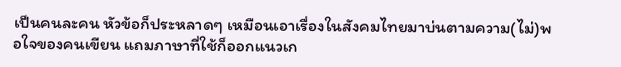เป็นคนละคน หัวข้อก็ประหลาดๆ เหมือนเอาเรื่องในสังคมไทยมาบ่นตามความ(ไม่)พอใจของคนเขียน แถมภาษาที่ใช้ก็ออกแนวเก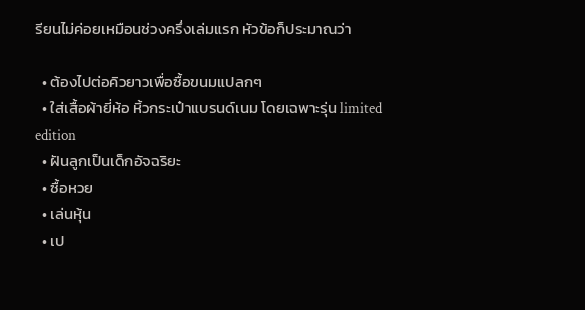รียนไม่ค่อยเหมือนช่วงครึ่งเล่มแรก หัวข้อก็ประมาณว่า

  • ต้องไปต่อคิวยาวเพื่อซื้อขนมแปลกๆ
  • ใส่เสื้อผ้ายี่ห้อ หิ้วกระเป๋าแบรนด์เนม โดยเฉพาะรุ่น limited edition
  • ฝันลูกเป็นเด็กอัจฉริยะ
  • ซื้อหวย
  • เล่นหุ้น
  • เป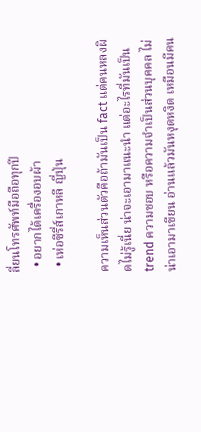ลี่ยนโทรศัพท์มือถือทุกปี
  • อยากได้เครื่องอบผ้า
  • เห่อซีรี่ส์เกาหลี ญี่ปุ่น

ความเห็นส่วนตัวคือถ้ามันเป็น fact แต่คนหลงผิดไม่รู้เนี่ย น่าจะเอามาแนะนำ แต่อะไรที่มันเป็น trend ความชอบ หรือความจำเป็นส่วนบุคคล ไม่น่าเอามาเขียน อ่านแล้วมันหงุดหงิด เหมือนมีคน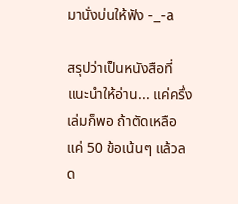มานั่งบ่นให้ฟัง -_-a

สรุปว่าเป็นหนังสือที่แนะนำให้อ่าน... แค่ครึ่งเล่มก็พอ ถ้าตัดเหลือแค่ 50 ข้อเน้นๆ แล้วลด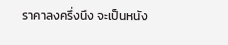ราคาลงครึ่งนึง จะเป็นหนัง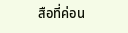สือที่ค่อน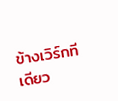ข้างเวิร์กทีเดียว